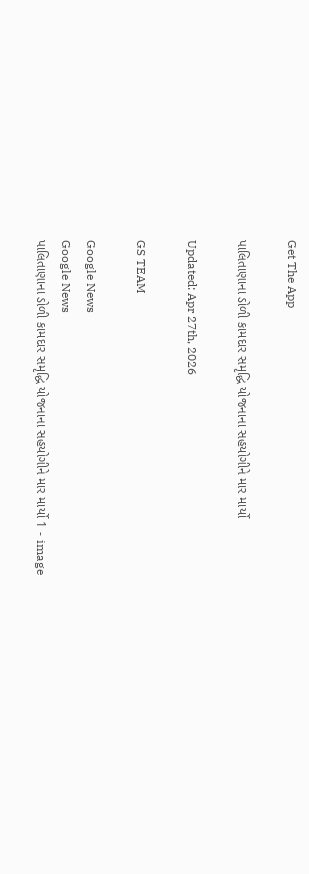Get The App

પાલિતાણાના ડોળી કામદાર સમૃદ્ધિ યોજનાના સહયોગીને માર માર્યો

Updated: Apr 27th, 2026

GS TEAM

Google News
Google News
પાલિતાણાના ડોળી કામદાર સમૃદ્ધિ યોજનાના સહયોગીને માર માર્યો 1 - image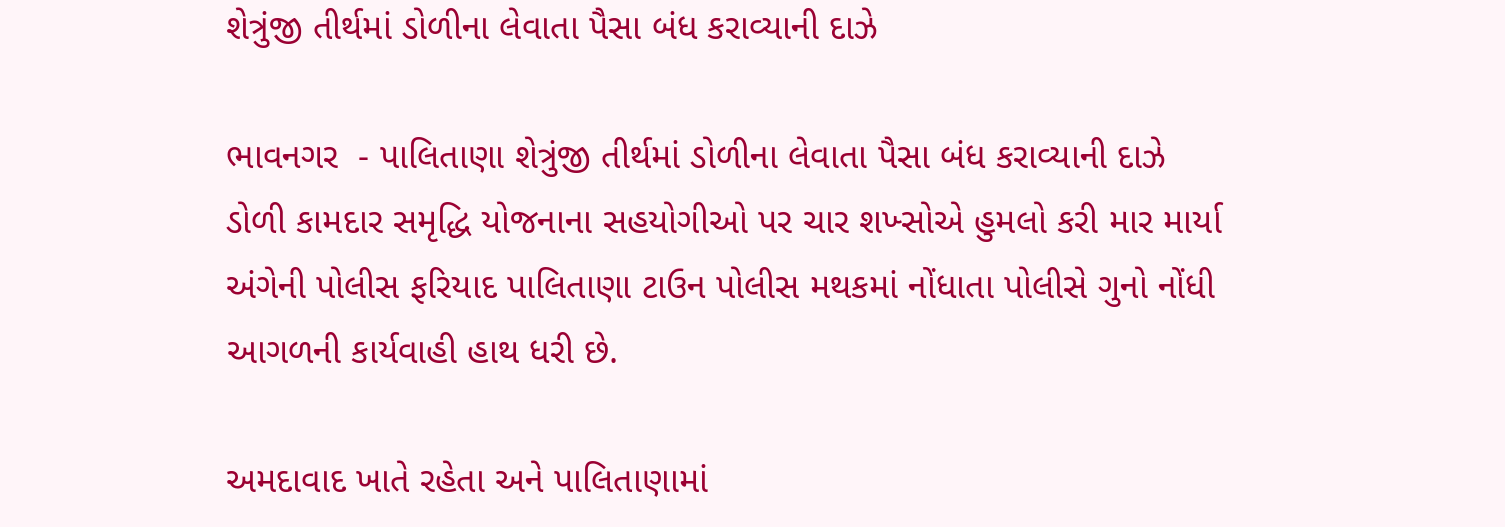શેત્રુંજી તીર્થમાં ડોળીના લેવાતા પૈસા બંધ કરાવ્યાની દાઝે

ભાવનગર  - પાલિતાણા શેત્રુંજી તીર્થમાં ડોળીના લેવાતા પૈસા બંધ કરાવ્યાની દાઝે ડોળી કામદાર સમૃદ્ધિ યોજનાના સહયોગીઓ પર ચાર શખ્સોએ હુમલો કરી માર માર્યા અંગેની પોલીસ ફરિયાદ પાલિતાણા ટાઉન પોલીસ મથકમાં નોંધાતા પોલીસે ગુનો નોંધી આગળની કાર્યવાહી હાથ ધરી છે.

અમદાવાદ ખાતે રહેતા અને પાલિતાણામાં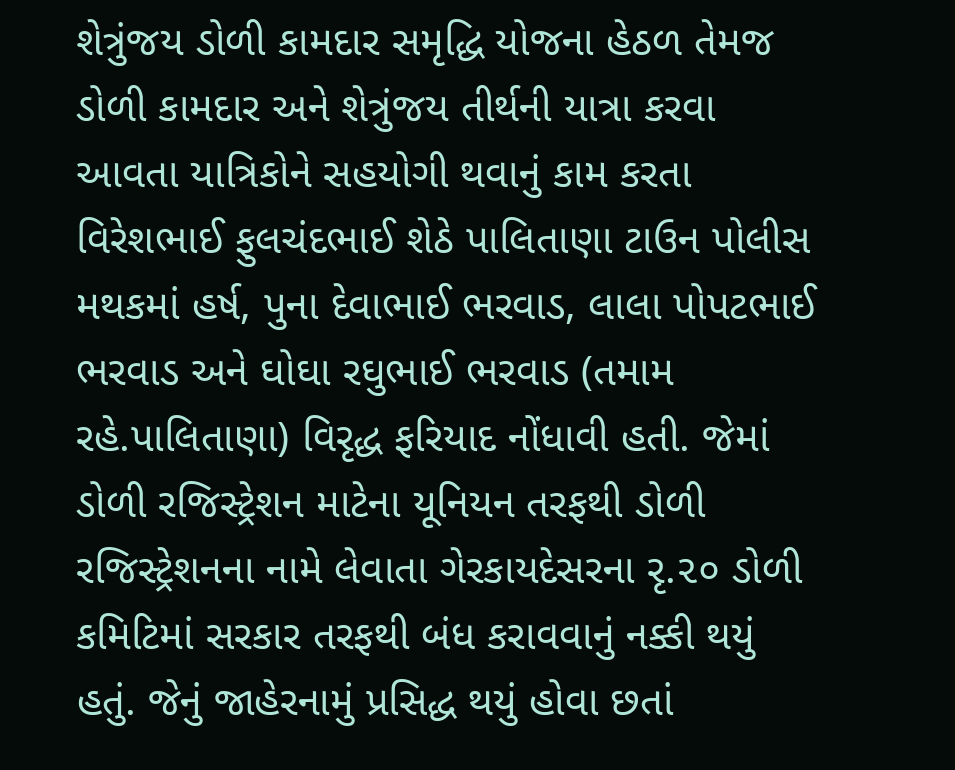શેત્રુંજય ડોળી કામદાર સમૃદ્ધિ યોજના હેઠળ તેમજ ડોળી કામદાર અને શેત્રુંજય તીર્થની યાત્રા કરવા આવતા યાત્રિકોને સહયોગી થવાનું કામ કરતા વિરેશભાઈ ફુલચંદભાઈ શેઠે પાલિતાણા ટાઉન પોલીસ મથકમાં હર્ષ, પુના દેવાભાઈ ભરવાડ, લાલા પોપટભાઈ ભરવાડ અને ઘોઘા રઘુભાઈ ભરવાડ (તમામ રહે.પાલિતાણા) વિરૃદ્ધ ફરિયાદ નોંધાવી હતી. જેમાં ડોળી રજિસ્ટ્રેશન માટેના યૂનિયન તરફથી ડોળી રજિસ્ટ્રેશનના નામે લેવાતા ગેરકાયદેસરના રૃ.૨૦ ડોળી કમિટિમાં સરકાર તરફથી બંધ કરાવવાનું નક્કી થયું હતું. જેનું જાહેરનામું પ્રસિદ્ધ થયું હોવા છતાં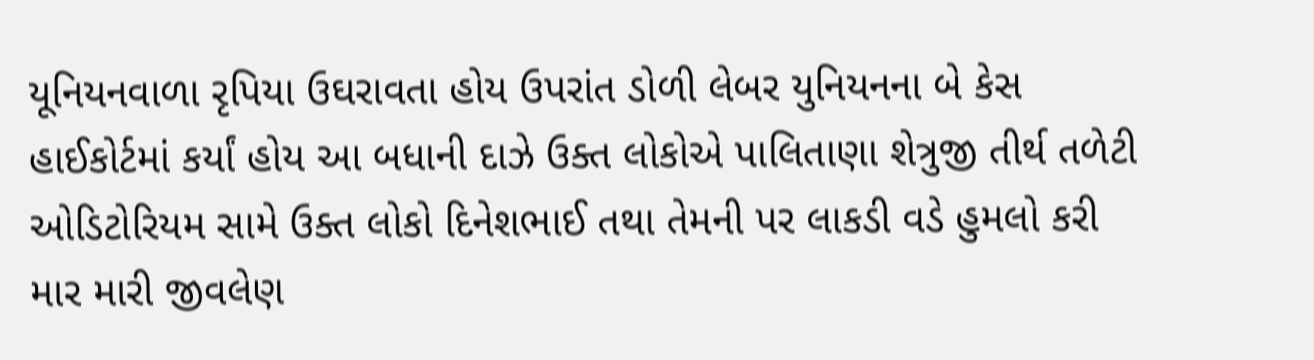યૂનિયનવાળા રૃપિયા ઉઘરાવતા હોય ઉપરાંત ડોળી લેબર યુનિયનના બે કેસ હાઈકોર્ટમાં કર્યાં હોય આ બધાની દાઝે ઉક્ત લોકોએ પાલિતાણા શેત્રુજી તીર્થ તળેટી ઓડિટોરિયમ સામે ઉક્ત લોકો દિનેશભાઈ તથા તેમની પર લાકડી વડે હુમલો કરી માર મારી જીવલેણ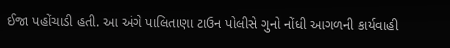ઈજા પહોંચાડી હતી. આ અંગે પાલિતાણા ટાઉન પોલીસે ગુનો નોંધી આગળની કાર્યવાહી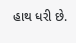હાથ ધરી છે.